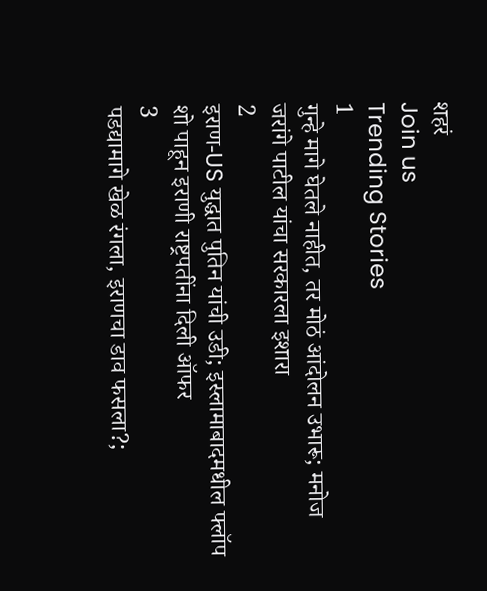शहरं
Join us
Trending Stories
1
गुन्हे मागे घेतले नाहीत, तर मोठं आंदोलन उभारू; मनोज जरांगे पाटील यांचा सरकारला इशारा
2
इराण-US युद्धात पुतिन यांची उडी; इस्लामाबादमधील फ्लॉप शो पाहून इराणी राष्ट्रपतींना दिली ऑफर
3
पडद्यामागे खेळ रंगला, इराणचा डाव फसला?;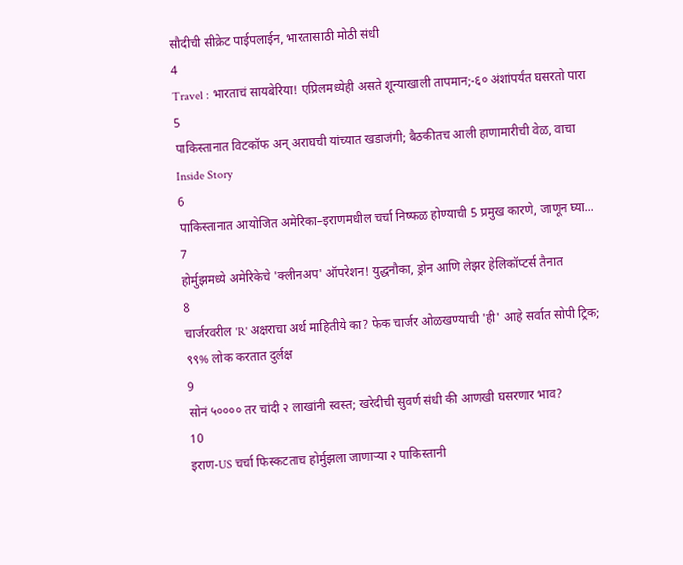सौदीची सीक्रेट पाईपलाईन, भारतासाठी मोठी संधी
4
Travel : भारताचं सायबेरिया! एप्रिलमध्येही असते शून्याखाली तापमान;-६० अंशांपर्यंत घसरतो पारा
5
पाकिस्तानात विटकॉफ अन् अराघची यांच्यात खडाजंगी; बैठकीतच आली हाणामारीची वेळ, वाचा Inside Story
6
पाकिस्तानात आयोजित अमेरिका–इराणमधील चर्चा निष्फळ होण्याची 5 प्रमुख कारणे, जाणून घ्या...
7
होर्मुझमध्ये अमेरिकेचे 'क्लीनअप' ऑपरेशन! युद्धनौका, ड्रोन आणि लेझर हेलिकॉप्टर्स तैनात
8
चार्जरवरील 'R' अक्षराचा अर्थ माहितीये का? फेक चार्जर ओळखण्याची 'ही' आहे सर्वात सोपी ट्रिक; ९९% लोक करतात दुर्लक्ष
9
सोनं ५०००० तर चांदी २ लाखांनी स्वस्त; खरेदीची सुवर्ण संधी की आणखी घसरणार भाव?
10
इराण-US चर्चा फिस्कटताच होर्मुझला जाणाऱ्या २ पाकिस्तानी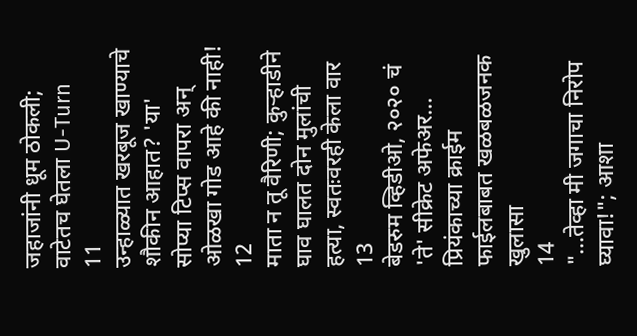जहाजांनी धूम ठोकली; वाटेतच घेतला U-Turn
11
उन्हाळ्यात खरबूज खाण्याचे शौकीन आहात? 'या' सोप्या टिप्स वापरा अन् ओळखा गोड आहे की नाही!
12
माता न तू वैरिणी; कुऱ्हाडीने घाव घालत दोन मुलांची हत्या, स्वतःवरही केला वार
13
बेडरुम व्हिडीओ, २०२० चं 'ते' सीक्रेट अफेअर... प्रियंकाच्या क्राईम फाईलबाबत खळबळजनक खुलासा
14
"...तेव्हा मी जगाचा निरोप घ्यावा!"; आशा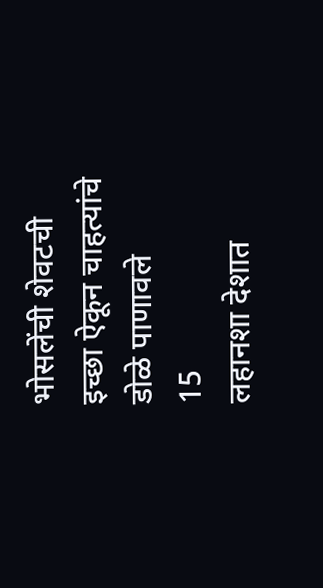भोसलेंची शेवटची इच्छा ऐकून चाहत्यांचे डोळे पाणावले
15
लहानशा देशात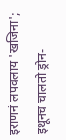इराणनं लपवलाय 'खजिना'; इथूनच चालतो ड्रोन-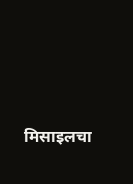मिसाइलचा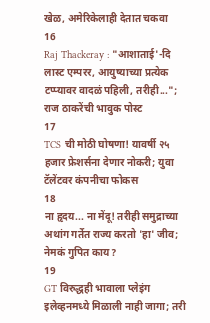खेळ, अमेरिकेलाही देतात चकवा
16
Raj Thackeray : "आशाताई'-दि लास्ट एम्परर, आयुष्याच्या प्रत्येक टप्प्यावर वादळं पहिली, तरीही..."; राज ठाकरेंची भावुक पोस्ट
17
TCS ची मोठी घोषणा! यावर्षी २५ हजार फ्रेशर्सना देणार नोकरी; युवा टॅलेंटवर कंपनीचा फोकस
18
ना हृदय... ना मेंदू! तरीही समुद्राच्या अथांग गर्तेत राज्य करतो 'हा' जीव; नेमकं गुपित काय?
19
GT विरुद्धही भावाला प्लेइंग इलेव्हनमध्ये मिळाली नाही जागा; तरी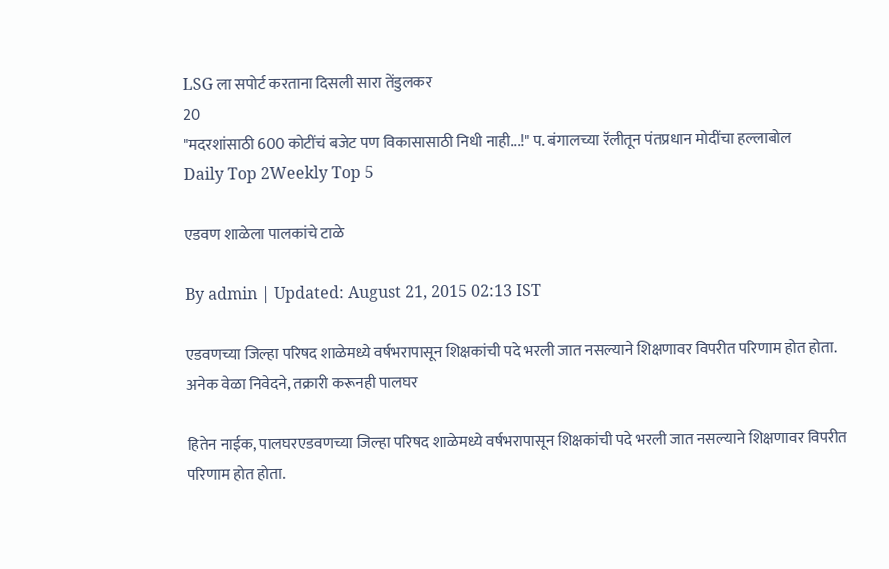LSG ला सपोर्ट करताना दिसली सारा तेंडुलकर
20
"मदरशांसाठी 600 कोटींचं बजेट पण विकासासाठी निधी नाही...!" प. बंगालच्या रॅलीतून पंतप्रधान मोदींचा हल्लाबोल
Daily Top 2Weekly Top 5

एडवण शाळेला पालकांचे टाळे

By admin | Updated: August 21, 2015 02:13 IST

एडवणच्या जिल्हा परिषद शाळेमध्ये वर्षभरापासून शिक्षकांची पदे भरली जात नसल्याने शिक्षणावर विपरीत परिणाम होत होता. अनेक वेळा निवेदने, तक्रारी करूनही पालघर

हितेन नाईक, पालघरएडवणच्या जिल्हा परिषद शाळेमध्ये वर्षभरापासून शिक्षकांची पदे भरली जात नसल्याने शिक्षणावर विपरीत परिणाम होत होता.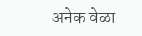अनेक वेळा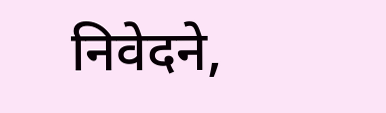निवेदने,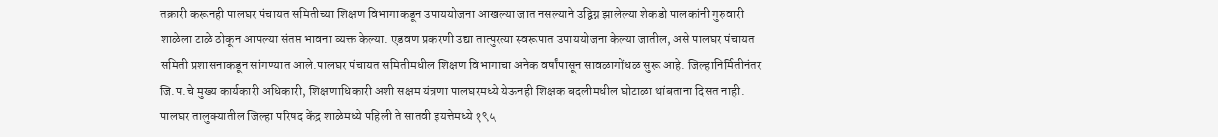तक्रारी करूनही पालघर पंचायत समितीच्या शिक्षण विभागाकडून उपाययोजना आखल्या जात नसल्याने उद्विग्न झालेल्या शेकडो पालकांनी गुरुवारी शाळेला टाळे ठोकून आपल्या संतप्त भावना व्यक्त केल्या. एडवण प्रकरणी उद्या तात्पुरत्या स्वरूपात उपाययोजना केल्या जातील, असे पालघर पंचायत समिती प्रशासनाकडून सांगण्यात आले.पालघर पंचायत समितीमधील शिक्षण विभागाचा अनेक वर्षांपासून सावळागोंधळ सुरू आहे. जिल्हानिर्मितीनंतर जि.प.चे मुख्य कार्यकारी अधिकारी, शिक्षणाधिकारी अशी सक्षम यंत्रणा पालघरमध्ये येऊनही शिक्षक बदलीमधील घोटाळा थांबताना दिसत नाही. पालघर तालुक्यातील जिल्हा परिषद केंद्र शाळेमध्ये पहिली ते सातवी इयत्तेमध्ये १९५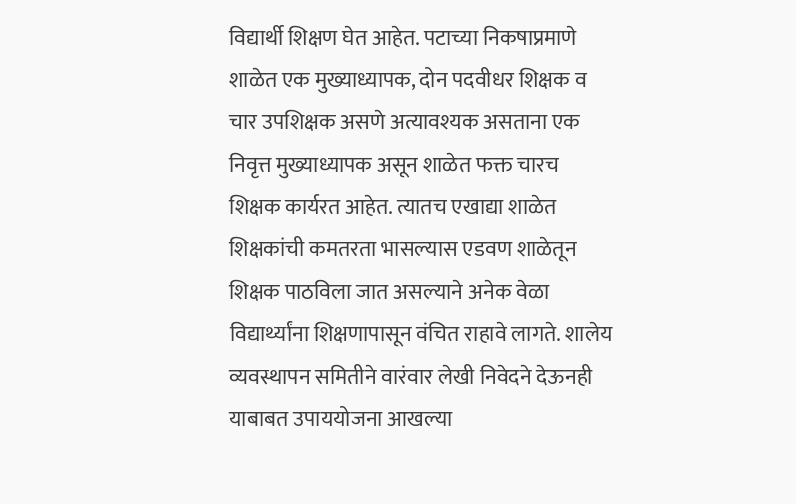विद्यार्थी शिक्षण घेत आहेत. पटाच्या निकषाप्रमाणे शाळेत एक मुख्याध्यापक, दोन पदवीधर शिक्षक व चार उपशिक्षक असणे अत्यावश्यक असताना एक निवृत्त मुख्याध्यापक असून शाळेत फक्त चारच शिक्षक कार्यरत आहेत. त्यातच एखाद्या शाळेत शिक्षकांची कमतरता भासल्यास एडवण शाळेतून शिक्षक पाठविला जात असल्याने अनेक वेळा विद्यार्थ्यांना शिक्षणापासून वंचित राहावे लागते. शालेय व्यवस्थापन समितीने वारंवार लेखी निवेदने देऊनही याबाबत उपाययोजना आखल्या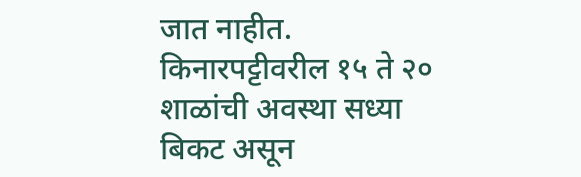जात नाहीत. किनारपट्टीवरील १५ ते २० शाळांची अवस्था सध्या बिकट असून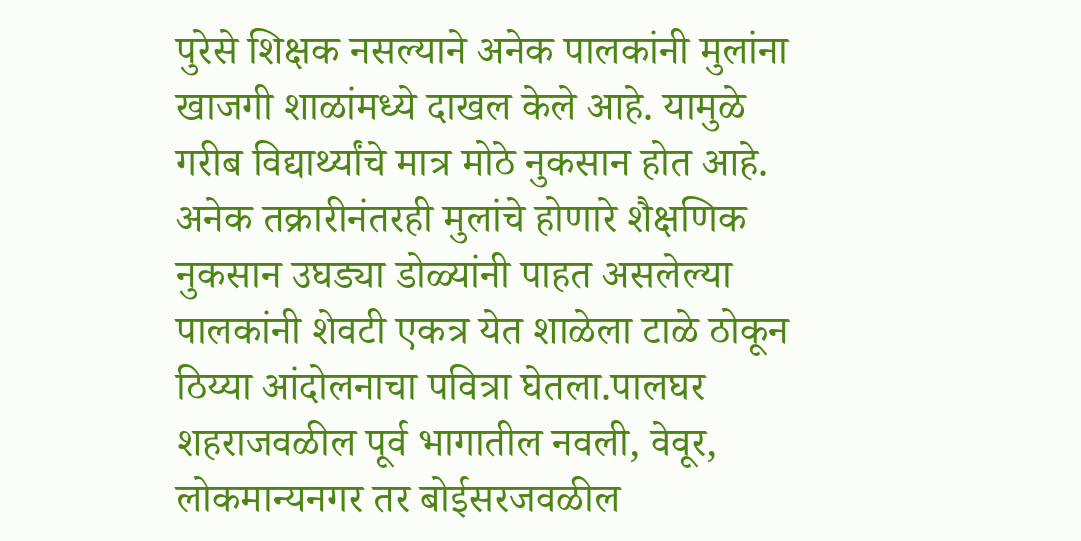पुरेसे शिक्षक नसल्याने अनेक पालकांनी मुलांना खाजगी शाळांमध्ये दाखल केले आहे. यामुळे गरीब विद्यार्थ्यांचे मात्र मोठे नुकसान होत आहे. अनेक तक्रारीनंतरही मुलांचे होणारे शैक्षणिक नुकसान उघड्या डोळ्यांनी पाहत असलेल्या पालकांनी शेवटी एकत्र येत शाळेला टाळे ठोकून ठिय्या आंदोलनाचा पवित्रा घेतला.पालघर शहराजवळील पूर्व भागातील नवली, वेवूर, लोकमान्यनगर तर बोईसरजवळील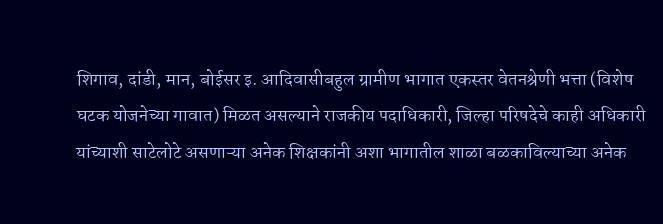शिगाव, दांडी, मान, बोईसर इ. आदिवासीबहुल ग्रामीण भागात एकस्तर वेतनश्रेणी भत्ता (विशेष घटक योजनेच्या गावात) मिळत असल्याने राजकीय पदाधिकारी, जिल्हा परिषदेचे काही अधिकारी यांच्याशी साटेलोटे असणाऱ्या अनेक शिक्षकांनी अशा भागातील शाळा बळकाविल्याच्या अनेक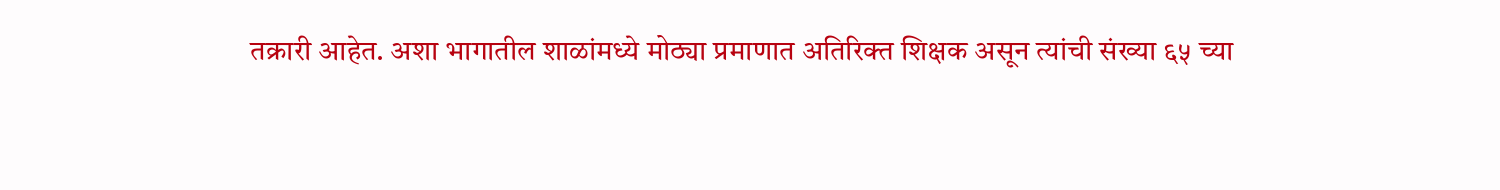तक्रारी आहेत. अशा भागातील शाळांमध्ये मोठ्या प्रमाणात अतिरिक्त शिक्षक असून त्यांची संख्या ६५ च्या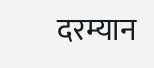दरम्यान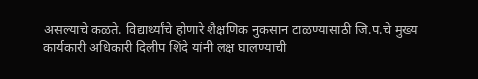असल्याचे कळते. विद्यार्थ्यांचे होणारे शैक्षणिक नुकसान टाळण्यासाठी जि.प.चे मुख्य कार्यकारी अधिकारी दिलीप शिंदे यांनी लक्ष घालण्याची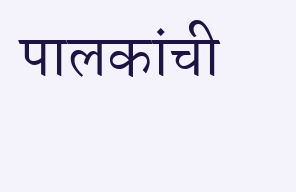पालकांची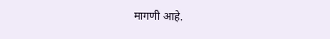मागणी आहे.